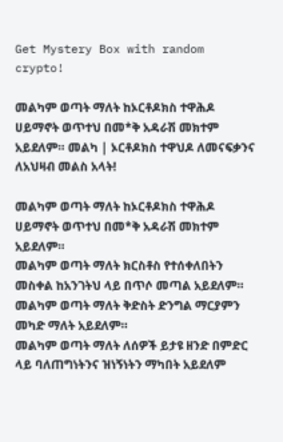Get Mystery Box with random crypto!

መልካም ወጣት ማለት ከኦርቶዶክስ ተዋሕዶ ሀይማኖት ወጥተህ በመ*ቅ አዳራሽ መክተም አይደለም። መልካ | ኦርቶዶክስ ተዋህዶ ለመናፍቃንና ለአህዛብ መልስ አላት!

መልካም ወጣት ማለት ከኦርቶዶክስ ተዋሕዶ ሀይማኖት ወጥተህ በመ*ቅ አዳራሽ መክተም አይደለም።
መልካም ወጣት ማለት ክርስቶስ የተሰቀለበትን መስቀል ከአንገትህ ላይ በጥሶ መጣል አይደለም።
መልካም ወጣት ማለት ቅድስት ድንግል ማርያምን መካድ ማለት አይደለም።
መልካም ወጣት ማለት ለሰዎች ይታዩ ዘንድ በምድር ላይ ባለጠግነትንና ዝነኝነትን ማካበት አይደለም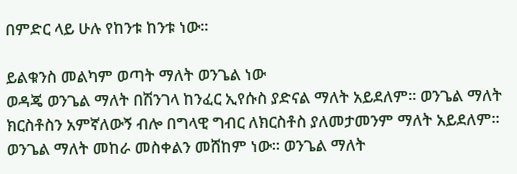በምድር ላይ ሁሉ የከንቱ ከንቱ ነው።

ይልቁንስ መልካም ወጣት ማለት ወንጌል ነው
ወዳጄ ወንጌል ማለት በሽንገላ ከንፈር ኢየሱስ ያድናል ማለት አይደለም። ወንጌል ማለት ክርስቶስን አምኛለውኝ ብሎ በግላዊ ግብር ለክርስቶስ ያለመታመንም ማለት አይደለም። ወንጌል ማለት መከራ መስቀልን መሸከም ነው። ወንጌል ማለት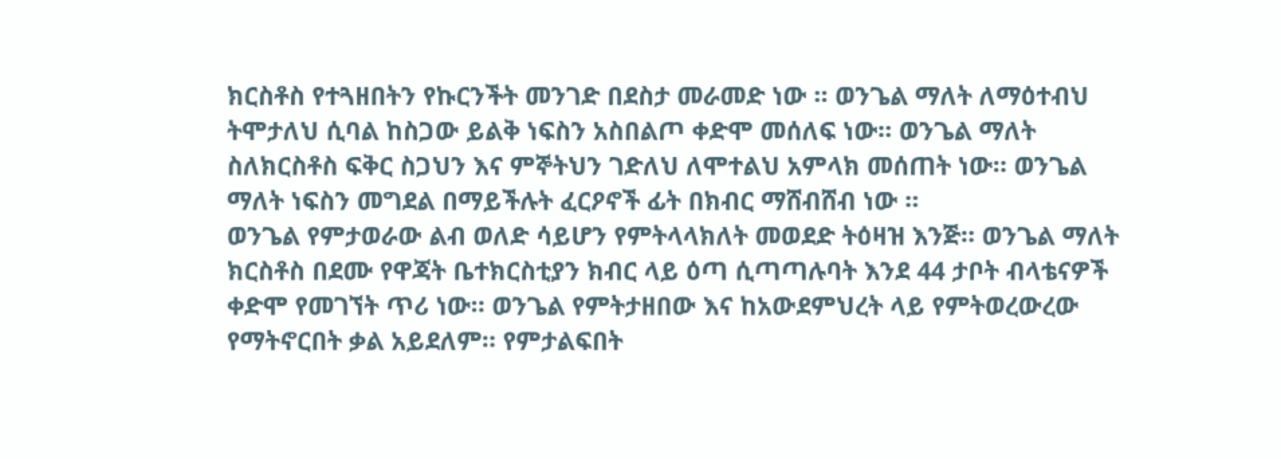ክርስቶስ የተጓዘበትን የኩርንችት መንገድ በደስታ መራመድ ነው ። ወንጌል ማለት ለማዕተብህ ትሞታለህ ሲባል ከስጋው ይልቅ ነፍስን አስበልጦ ቀድሞ መሰለፍ ነው። ወንጌል ማለት ስለክርስቶስ ፍቅር ስጋህን እና ምኞትህን ገድለህ ለሞተልህ አምላክ መሰጠት ነው። ወንጌል ማለት ነፍስን መግደል በማይችሉት ፈርዖኖች ፊት በክብር ማሸብሸብ ነው ።
ወንጌል የምታወራው ልብ ወለድ ሳይሆን የምትላላክለት መወደድ ትዕዛዝ እንጅ። ወንጌል ማለት ክርስቶስ በደሙ የዋጃት ቤተክርስቲያን ክብር ላይ ዕጣ ሲጣጣሉባት እንደ 44 ታቦት ብላቴናዎች ቀድሞ የመገኘት ጥሪ ነው። ወንጌል የምትታዘበው እና ከአውደምህረት ላይ የምትወረውረው የማትኖርበት ቃል አይደለም። የምታልፍበት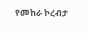የመከራ ኮረብታ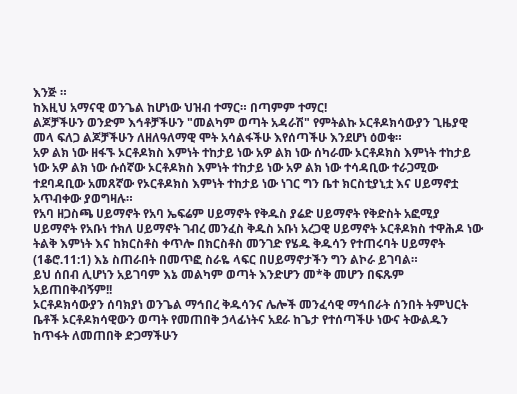እንጅ ።
ከእዚህ አማናዊ ወንጌል ከሆነው ህዝብ ተማር። በጣምም ተማር!
ልጆቻችሁን ወንድም እኅቶቻችሁን "መልካም ወጣት አዳራሽ" የምትልኩ ኦርቶዶክሳውያን ጊዜያዊ መላ ፍለጋ ልጆቻችሁን ለዘለዓለማዊ ሞት አሳልፋችሁ እየሰጣችሁ እንደሆነ ዕወቁ።
አዎ ልክ ነው ዘፋኙ ኦርቶዶክስ እምነት ተከታይ ነው አዎ ልክ ነው ሰካራሙ ኦርቶዶክስ እምነት ተከታይ ነው አዎ ልክ ነው ሱሰኛው ኦርቶዶክስ እምነት ተከታይ ነው አዎ ልክ ነው ተሳዳቢው ተራጋሚው ተደባዳቢው አመጸኛው የኦርቶዶክስ እምነት ተከታይ ነው ነገር ግን ቤተ ክርስቲያኒቷ እና ሀይማኖቷ አጥብቀው ያወግዛሉ።
የአባ ዘጋስጫ ሀይማኖት የአባ ኤፍሬም ሀይማኖት የቅዱስ ያሬድ ሀይማኖት የቅድስት አፎሚያ ሀይማኖት የአቡነ ተክለ ሀይማኖት ገብረ መንፈስ ቅዱስ አቡነ አረጋዊ ሀይማኖት ኦርቶዶክስ ተዋሕዶ ነው ትልቅ እምነት እና ከክርስቶስ ቀጥሎ በክርስቶስ መንገድ የሄዱ ቅዱሳን የተጠሩባት ሀይማኖት (1ቆሮ᎐11:1) እኔ ስጠራበት በመጥፎ ስራዬ ላፍር በሀይማኖታችን ግን ልኮራ ይገባል።
ይህ ሰበብ ሊሆነን አይገባም እኔ መልካም ወጣት እንድሆን መ*ቅ መሆን በፍጹም አይጠበቅብኝም!!
ኦርቶዶክሳውያን ሰባክያነ ወንጌል ማኅበረ ቅዱሳንና ሌሎች መንፈሳዊ ማኅበራት ሰንበት ትምህርት ቤቶች ኦርቶዶክሳዊውን ወጣት የመጠበቅ ኃላፊነትና አደራ ከጌታ የተሰጣችሁ ነውና ትውልዱን ከጥፋት ለመጠበቅ ድጋማችሁን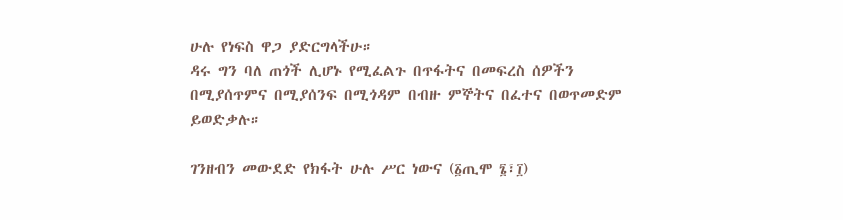ሁሉ የነፍስ ዋጋ ያድርግላችሁ።
ዳሩ ግን ባለ ጠጎች ሊሆኑ የሚፈልጉ በጥፋትና በመፍረስ ሰዎችን በሚያሰጥምና በሚያሰንፍ በሚጎዳም በብዙ ምኞትና በፈተና በወጥመድም ይወድቃሉ።

ገንዘብን መውደድ የክፋት ሁሉ ሥር ነውና (፩ጢሞ ፮፣፲)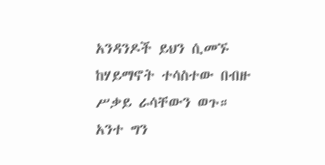አንዳንዶች ይህን ሲመኙ ከሃይማኖት ተሳስተው በብዙ ሥቃይ ራሳቸውን ወጉ።
አንተ ግን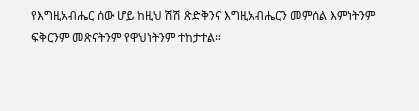የእግዚአብሔር ሰው ሆይ ከዚህ ሽሽ ጽድቅንና እግዚአብሔርን መምሰል እምነትንም ፍቅርንም መጽናትንም የዋህነትንም ተከታተል።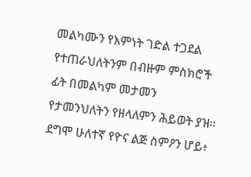መልካሙን የእምነት ገድል ተጋደል የተጠራህለትንም በብዙም ምስክሮች ፊት በመልካም መታመን የታመንህለትን የዘላለምን ሕይወት ያዝ።
ደግሞ ሁለተኛ የዮና ልጅ ስምዖን ሆይ፥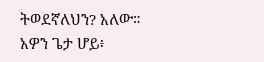ትወደኛለህን? አለው። አዎን ጌታ ሆይ፥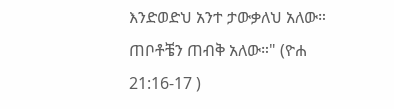እንድወድህ አንተ ታውቃለህ አለው። ጠቦቶቼን ጠብቅ አለው።" (ዮሐ 21:16-17 )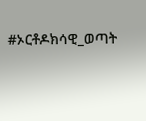#ኦርቶዶክሳዊ_ወጣት